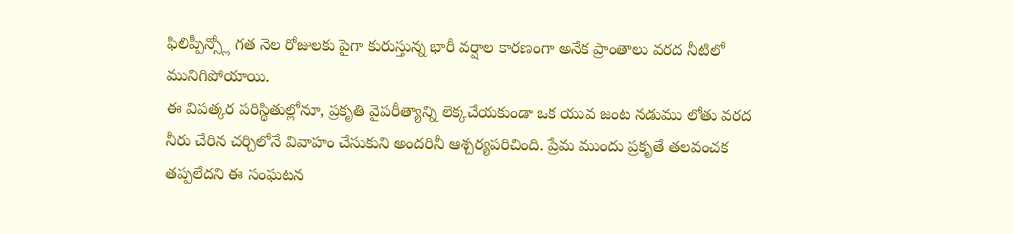ఫిలిప్పీన్స్లో గత నెల రోజులకు పైగా కురుస్తున్న భారీ వర్షాల కారణంగా అనేక ప్రాంతాలు వరద నీటిలో మునిగిపోయాయి.
ఈ విపత్కర పరిస్థితుల్లోనూ, ప్రకృతి వైపరీత్యాన్ని లెక్కచేయకుండా ఒక యువ జంట నడుము లోతు వరద నీరు చేరిన చర్చిలోనే వివాహం చేసుకుని అందరినీ ఆశ్చర్యపరిచింది. ప్రేమ ముందు ప్రకృతే తలవంచక తప్పలేదని ఈ సంఘటన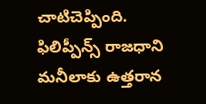చాటిచెప్పింది.
ఫిలిప్పీన్స్ రాజధాని మనీలాకు ఉత్తరాన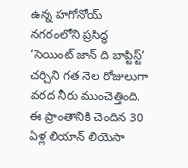ఉన్న హగోనోయ్ నగరంలోని ప్రసిద్ధ ‘సెయింట్ జాన్ ది బాప్టిస్ట్’ చర్చిని గత నెల రోజులుగా వరద నీరు ముంచెత్తింది. ఈ ప్రాంతానికి చెందిన 30 ఏళ్ల లియాన్ లియెసా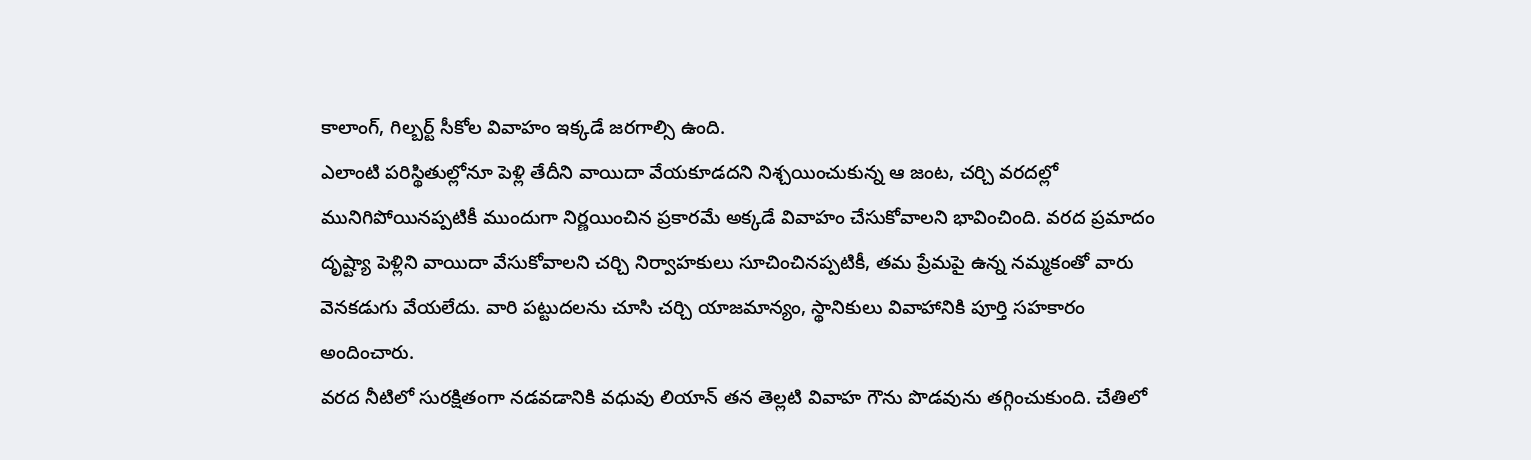కాలాంగ్, గిల్బర్ట్ సీకోల వివాహం ఇక్కడే జరగాల్సి ఉంది.
ఎలాంటి పరిస్థితుల్లోనూ పెళ్లి తేదీని వాయిదా వేయకూడదని నిశ్చయించుకున్న ఆ జంట, చర్చి వరదల్లో మునిగిపోయినప్పటికీ ముందుగా నిర్ణయించిన ప్రకారమే అక్కడే వివాహం చేసుకోవాలని భావించింది. వరద ప్రమాదం దృష్ట్యా పెళ్లిని వాయిదా వేసుకోవాలని చర్చి నిర్వాహకులు సూచించినప్పటికీ, తమ ప్రేమపై ఉన్న నమ్మకంతో వారు వెనకడుగు వేయలేదు. వారి పట్టుదలను చూసి చర్చి యాజమాన్యం, స్థానికులు వివాహానికి పూర్తి సహకారం అందించారు.
వరద నీటిలో సురక్షితంగా నడవడానికి వధువు లియాన్ తన తెల్లటి వివాహ గౌను పొడవును తగ్గించుకుంది. చేతిలో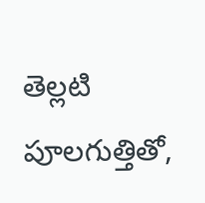తెల్లటి పూలగుత్తితో,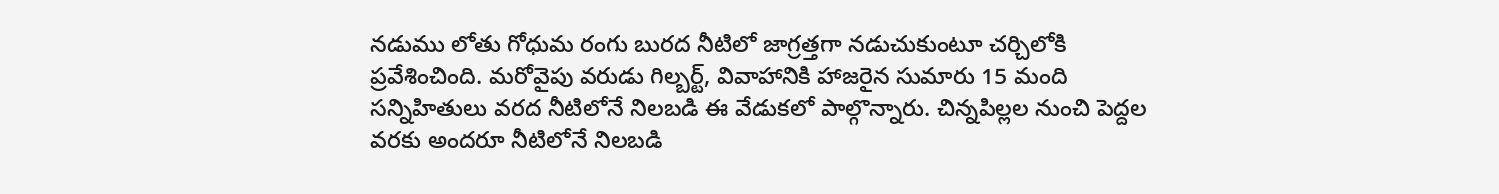నడుము లోతు గోధుమ రంగు బురద నీటిలో జాగ్రత్తగా నడుచుకుంటూ చర్చిలోకి ప్రవేశించింది. మరోవైపు వరుడు గిల్బర్ట్, వివాహానికి హాజరైన సుమారు 15 మంది సన్నిహితులు వరద నీటిలోనే నిలబడి ఈ వేడుకలో పాల్గొన్నారు. చిన్నపిల్లల నుంచి పెద్దల వరకు అందరూ నీటిలోనే నిలబడి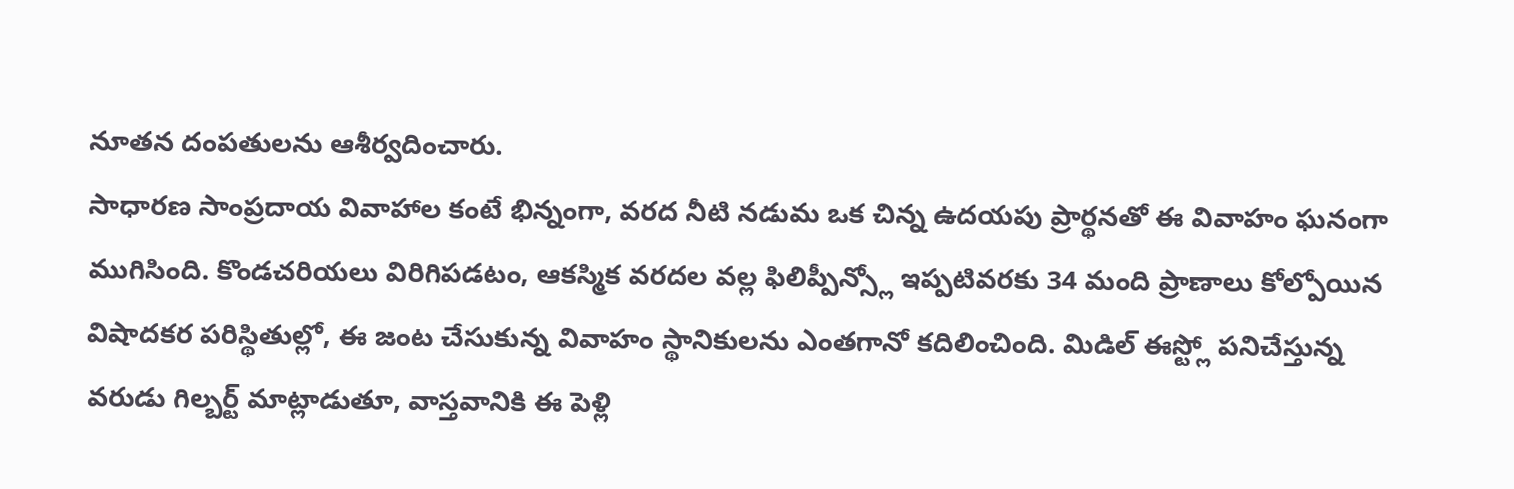నూతన దంపతులను ఆశీర్వదించారు.
సాధారణ సాంప్రదాయ వివాహాల కంటే భిన్నంగా, వరద నీటి నడుమ ఒక చిన్న ఉదయపు ప్రార్థనతో ఈ వివాహం ఘనంగా ముగిసింది. కొండచరియలు విరిగిపడటం, ఆకస్మిక వరదల వల్ల ఫిలిప్పీన్స్లో ఇప్పటివరకు 34 మంది ప్రాణాలు కోల్పోయిన విషాదకర పరిస్థితుల్లో, ఈ జంట చేసుకున్న వివాహం స్థానికులను ఎంతగానో కదిలించింది. మిడిల్ ఈస్ట్లో పనిచేస్తున్న వరుడు గిల్బర్ట్ మాట్లాడుతూ, వాస్తవానికి ఈ పెళ్లి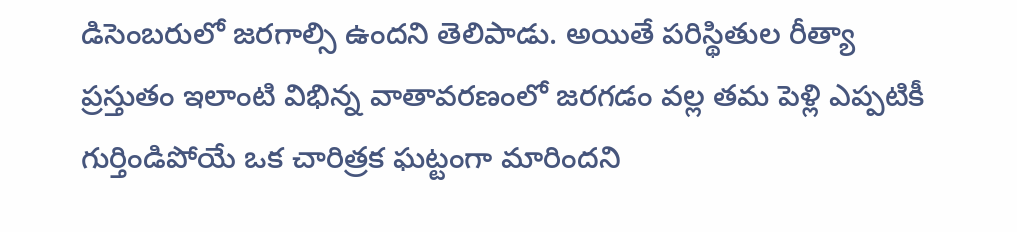డిసెంబరులో జరగాల్సి ఉందని తెలిపాడు. అయితే పరిస్థితుల రీత్యా ప్రస్తుతం ఇలాంటి విభిన్న వాతావరణంలో జరగడం వల్ల తమ పెళ్లి ఎప్పటికీ గుర్తిండిపోయే ఒక చారిత్రక ఘట్టంగా మారిందని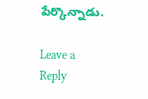పేర్కొన్నాడు.

Leave a Reply